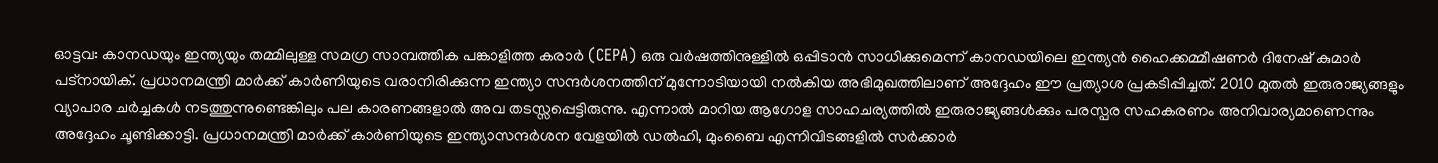ഓട്ടവ: കാനഡയും ഇന്ത്യയും തമ്മിലുള്ള സമഗ്ര സാമ്പത്തിക പങ്കാളിത്ത കരാർ (CEPA) ഒരു വർഷത്തിനുള്ളിൽ ഒപ്പിടാൻ സാധിക്കുമെന്ന് കാനഡയിലെ ഇന്ത്യൻ ഹൈക്കമ്മീഷണർ ദിനേഷ് കുമാർ പട്നായിക്. പ്രധാനമന്ത്രി മാർക്ക് കാർണിയുടെ വരാനിരിക്കുന്ന ഇന്ത്യാ സന്ദർശനത്തിന് മുന്നോടിയായി നൽകിയ അഭിമുഖത്തിലാണ് അദ്ദേഹം ഈ പ്രത്യാശ പ്രകടിപ്പിച്ചത്. 2010 മുതൽ ഇരുരാജ്യങ്ങളും വ്യാപാര ചർച്ചകൾ നടത്തുന്നുണ്ടെങ്കിലും പല കാരണങ്ങളാൽ അവ തടസ്സപ്പെട്ടിരുന്നു. എന്നാൽ മാറിയ ആഗോള സാഹചര്യത്തിൽ ഇരുരാജ്യങ്ങൾക്കും പരസ്പര സഹകരണം അനിവാര്യമാണെന്നും അദ്ദേഹം ചൂണ്ടിക്കാട്ടി. പ്രധാനമന്ത്രി മാർക്ക് കാർണിയുടെ ഇന്ത്യാസന്ദർശന വേളയിൽ ഡൽഹി, മുംബൈ എന്നിവിടങ്ങളിൽ സർക്കാർ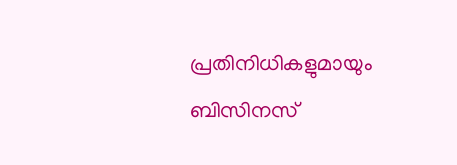പ്രതിനിധികളുമായും ബിസിനസ്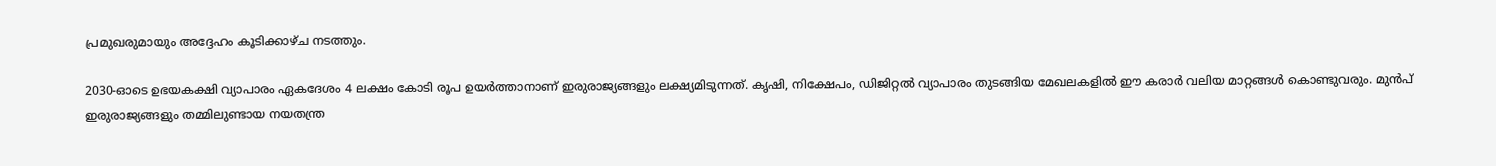പ്രമുഖരുമായും അദ്ദേഹം കൂടിക്കാഴ്ച നടത്തും.

2030-ഓടെ ഉഭയകക്ഷി വ്യാപാരം ഏകദേശം 4 ലക്ഷം കോടി രൂപ ഉയർത്താനാണ് ഇരുരാജ്യങ്ങളും ലക്ഷ്യമിടുന്നത്. കൃഷി, നിക്ഷേപം, ഡിജിറ്റൽ വ്യാപാരം തുടങ്ങിയ മേഖലകളിൽ ഈ കരാർ വലിയ മാറ്റങ്ങൾ കൊണ്ടുവരും. മുൻപ് ഇരുരാജ്യങ്ങളും തമ്മിലുണ്ടായ നയതന്ത്ര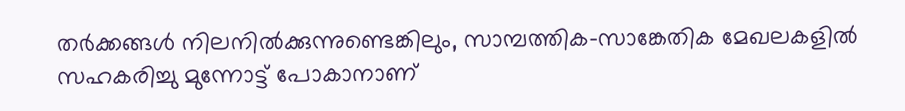തർക്കങ്ങൾ നിലനിൽക്കുന്നുണ്ടെങ്കിലും, സാമ്പത്തിക-സാങ്കേതിക മേഖലകളിൽ സഹകരിച്ചു മുന്നോട്ട് പോകാനാണ്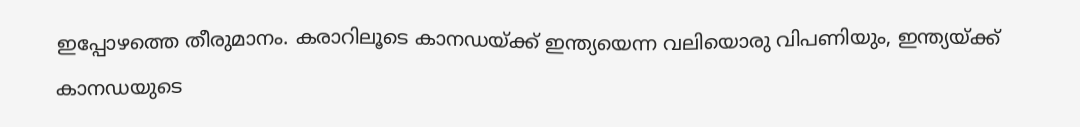ഇപ്പോഴത്തെ തീരുമാനം. കരാറിലൂടെ കാനഡയ്ക്ക് ഇന്ത്യയെന്ന വലിയൊരു വിപണിയും, ഇന്ത്യയ്ക്ക് കാനഡയുടെ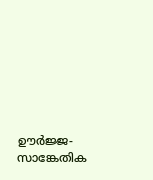ഊർജ്ജ-സാങ്കേതിക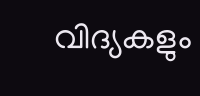വിദ്യകളും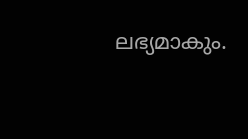ലഭ്യമാകും.